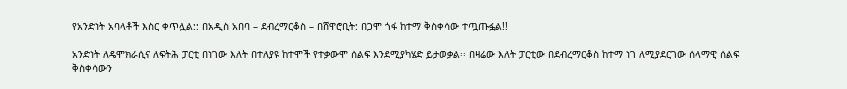የአንድነት አባላቶች እስር ቀጥሏል:: በአዲስ አበባ – ደብረማርቆስ – በሸዋሮቢት: በጋሞ ጎፋ ከተማ ቅስቀሳው ተጧጡፏል!!

አንድነት ለዴሞክራሲና ለፍትሕ ፓርቲ በነገው እለት በተለያዩ ከተሞች የተቃውሞ ሰልፍ እንደሚያካሄድ ይታወቃል፡፡ በዛሬው እለት ፓርቲው በደብረማርቆስ ከተማ ነገ ለሚያደርገው ሰላማዊ ሰልፍ ቅስቀሳውን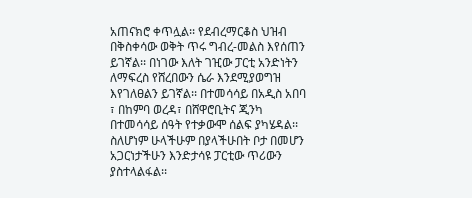አጠናክሮ ቀጥሏል፡፡ የደብረማርቆስ ህዝብ በቅስቀሳው ወቅት ጥሩ ግብረ-መልስ እየሰጠን ይገኛል፡፡ በነገው እለት ገዢው ፓርቲ አንድነትን ለማፍረስ የሸረበውን ሴራ እንደሚያወግዝ እየገለፀልን ይገኛል፡፡ በተመሳሳይ በአዲስ አበባ ፣ በከምባ ወረዳ፣ በሸዋሮቢትና ጂንካ በተመሳሳይ ሰዓት የተቃውሞ ሰልፍ ያካሄዳል፡፡ ስለሆነም ሁላችሁም በያላችሁበት ቦታ በመሆን አጋርነታችሁን እንድታሳዩ ፓርቲው ጥሪውን ያስተላልፋል፡፡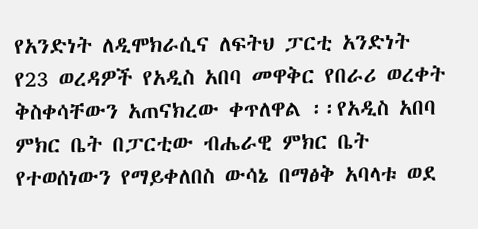የአንድነት ለዲሞክራሲና ለፍትህ ፓርቲ አንድነት የ23 ወረዳዎች የአዲስ አበባ መዋቅር የበራሪ ወረቀት ቅስቀሳቸውን አጠናክረው ቀጥለዋል ፡፡የአዲስ አበባ ምክር ቤት በፓርቲው ብሔራዊ ምክር ቤት የተወሰነውን የማይቀለበስ ውሳኔ በማፅቅ አባላቱ ወደ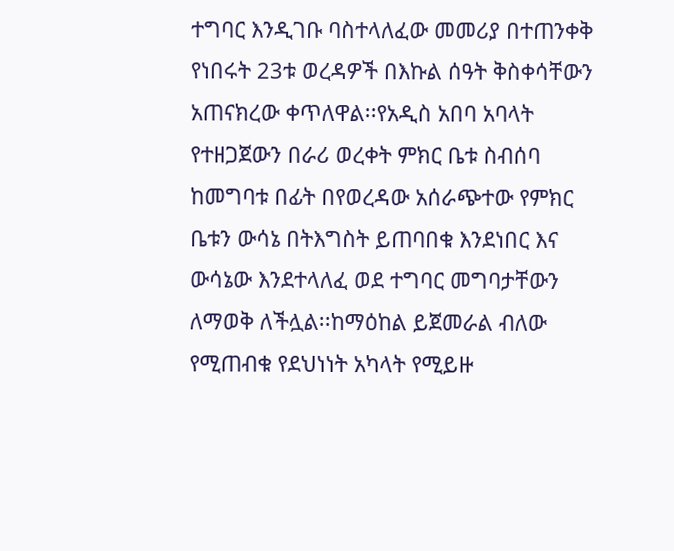ተግባር እንዲገቡ ባስተላለፈው መመሪያ በተጠንቀቅ የነበሩት 23ቱ ወረዳዎች በእኩል ሰዓት ቅስቀሳቸውን አጠናክረው ቀጥለዋል፡፡የአዲስ አበባ አባላት የተዘጋጀውን በራሪ ወረቀት ምክር ቤቱ ስብሰባ ከመግባቱ በፊት በየወረዳው አሰራጭተው የምክር ቤቱን ውሳኔ በትእግስት ይጠባበቁ እንደነበር እና ውሳኔው እንደተላለፈ ወደ ተግባር መግባታቸውን ለማወቅ ለችሏል፡፡ከማዕከል ይጀመራል ብለው የሚጠብቁ የደህነነት አካላት የሚይዙ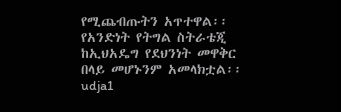የሚጨብጡትን አጥተዋል፡፡የአንድነት የትግል ስትራቴጂ ከኢህአዴግ የደህንነት መዋቅር በላይ መሆኑንም አመላክቷል፡፡udja1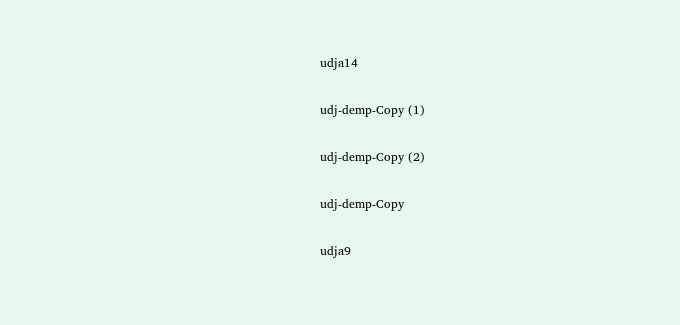udja14

udj-demp-Copy (1)

udj-demp-Copy (2)

udj-demp-Copy

udja9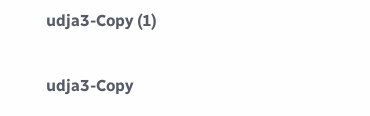udja3-Copy (1)

udja3-Copy